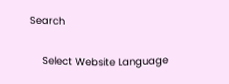Search

    Select Website Language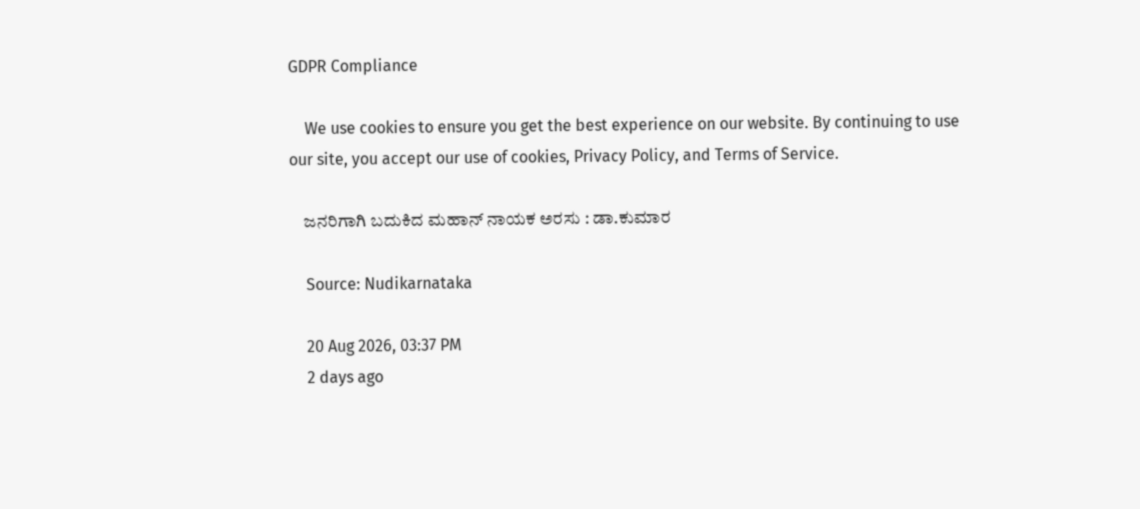GDPR Compliance

    We use cookies to ensure you get the best experience on our website. By continuing to use our site, you accept our use of cookies, Privacy Policy, and Terms of Service.

    ಜನರಿಗಾಗಿ ಬದುಕಿದ ಮಹಾನ್ ನಾಯಕ ಅರಸು : ಡಾ.ಕುಮಾರ

    Source: Nudikarnataka

    20 Aug 2026, 03:37 PM
    2 days ago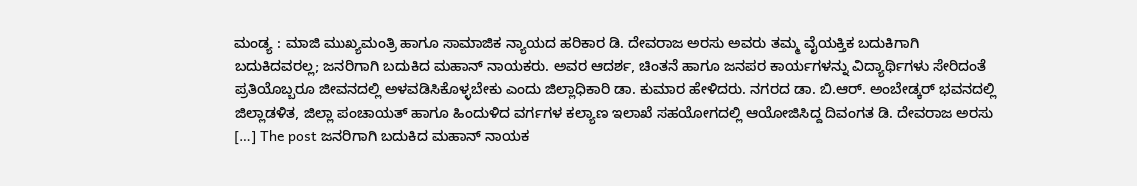ಮಂಡ್ಯ : ಮಾಜಿ ಮುಖ್ಯಮಂತ್ರಿ ಹಾಗೂ ಸಾಮಾಜಿಕ ನ್ಯಾಯದ ಹರಿಕಾರ ಡಿ. ದೇವರಾಜ ಅರಸು ಅವರು ತಮ್ಮ ವೈಯಕ್ತಿಕ ಬದುಕಿಗಾಗಿ ಬದುಕಿದವರಲ್ಲ; ಜನರಿಗಾಗಿ ಬದುಕಿದ ಮಹಾನ್ ನಾಯಕರು. ಅವರ ಆದರ್ಶ, ಚಿಂತನೆ ಹಾಗೂ ಜನಪರ ಕಾರ್ಯಗಳನ್ನು ವಿದ್ಯಾರ್ಥಿಗಳು ಸೇರಿದಂತೆ ಪ್ರತಿಯೊಬ್ಬರೂ ಜೀವನದಲ್ಲಿ ಅಳವಡಿಸಿಕೊಳ್ಳಬೇಕು ಎಂದು ಜಿಲ್ಲಾಧಿಕಾರಿ ಡಾ. ಕುಮಾರ ಹೇಳಿದರು. ನಗರದ ಡಾ. ಬಿ.ಆರ್. ಅಂಬೇಡ್ಕರ್ ಭವನದಲ್ಲಿ ಜಿಲ್ಲಾಡಳಿತ, ಜಿಲ್ಲಾ ಪಂಚಾಯತ್ ಹಾಗೂ ಹಿಂದುಳಿದ ವರ್ಗಗಳ ಕಲ್ಯಾಣ ಇಲಾಖೆ ಸಹಯೋಗದಲ್ಲಿ ಆಯೋಜಿಸಿದ್ದ ದಿವಂಗತ ಡಿ. ದೇವರಾಜ ಅರಸು […] The post ಜನರಿಗಾಗಿ ಬದುಕಿದ ಮಹಾನ್ ನಾಯಕ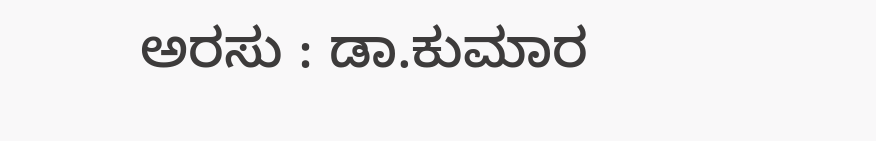ಅರಸು : ಡಾ.ಕುಮಾರ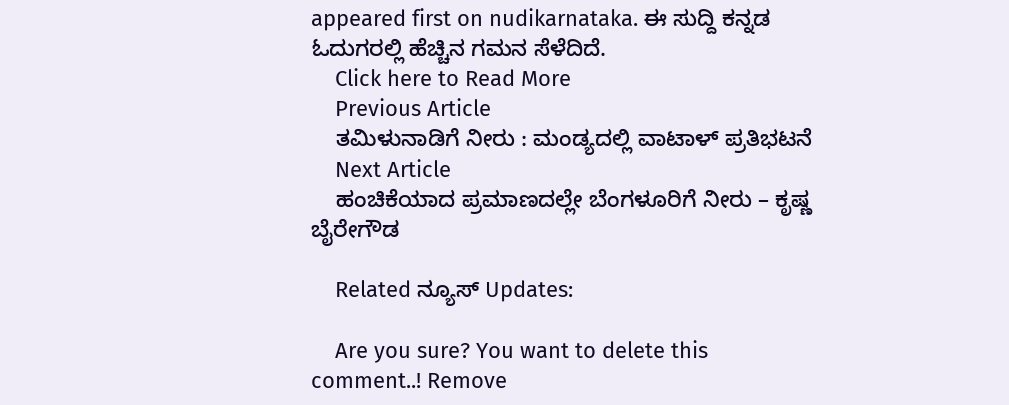appeared first on nudikarnataka. ಈ ಸುದ್ದಿ ಕನ್ನಡ ಓದುಗರಲ್ಲಿ ಹೆಚ್ಚಿನ ಗಮನ ಸೆಳೆದಿದೆ.
    Click here to Read More
    Previous Article
    ತಮಿಳುನಾಡಿಗೆ ನೀರು : ಮಂಡ್ಯದಲ್ಲಿ ವಾಟಾಳ್ ಪ್ರತಿಭಟನೆ
    Next Article
    ಹಂಚಿಕೆಯಾದ ಪ್ರಮಾಣದಲ್ಲೇ ಬೆಂಗಳೂರಿಗೆ ನೀರು – ಕೃಷ್ಣ ಬೈರೇಗೌಡ

    Related ನ್ಯೂಸ್ Updates:

    Are you sure? You want to delete this comment..! Remove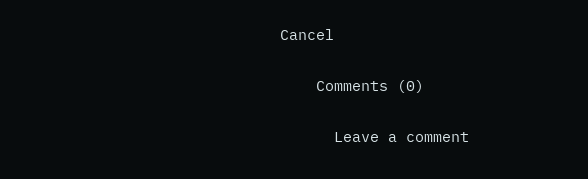Cancel

    Comments (0)

      Leave a comment